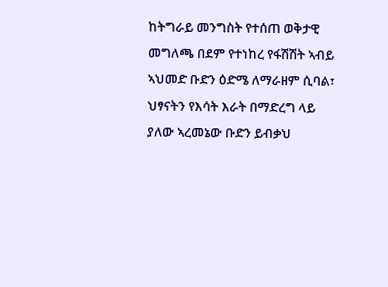ከትግራይ መንግስት የተሰጠ ወቅታዊ መግለጫ በደም የተነከረ የፋሽሽት ኣብይ ኣህመድ ቡድን ዕድሜ ለማራዘም ሲባል፣ ህፃናትን የእሳት እራት በማድረግ ላይ ያለው ኣረመኔው ቡድን ይብቃህ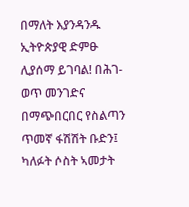በማለት እያንዳንዱ ኢትዮጵያዊ ድምፁ ሊያሰማ ይገባል! በሕገ-ወጥ መንገድና በማጭበርበር የስልጣን ጥመኛ ፋሽሽት ቡድን፤ ካለፉት ሶስት ኣመታት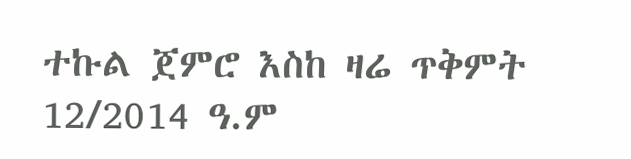ተኩል ጀምሮ እስከ ዛሬ ጥቅምት 12/2014 ዓ.ም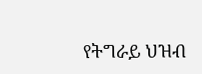የትግራይ ህዝብ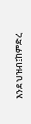እንደ ህዝብ፤ከምድረ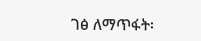ገፅ ለማጥፋት፡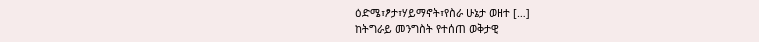ዕድሜ፣ፆታ፣ሃይማኖት፣የስራ ሁኔታ ወዘተ […]
ከትግራይ መንግስት የተሰጠ ወቅታዊ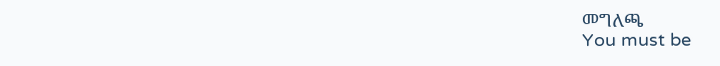መግለጫ
You must be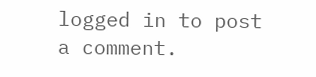logged in to post a comment.